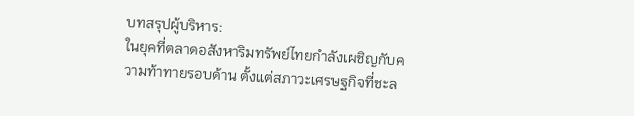บทสรุปผู้บริหาร:
ในยุคที่ตลาดอสังหาริมทรัพย์ไทยกำลังเผชิญกับความท้าทายรอบด้าน ตั้งแต่สภาวะเศรษฐกิจที่ชะล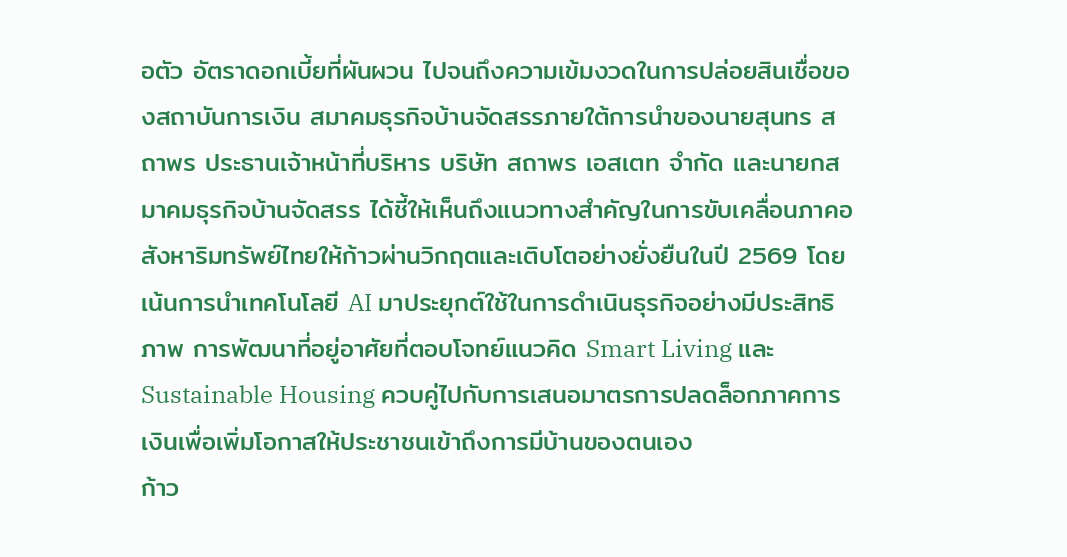อตัว อัตราดอกเบี้ยที่ผันผวน ไปจนถึงความเข้มงวดในการปล่อยสินเชื่อของสถาบันการเงิน สมาคมธุรกิจบ้านจัดสรรภายใต้การนำของนายสุนทร สถาพร ประธานเจ้าหน้าที่บริหาร บริษัท สถาพร เอสเตท จำกัด และนายกสมาคมธุรกิจบ้านจัดสรร ได้ชี้ให้เห็นถึงแนวทางสำคัญในการขับเคลื่อนภาคอสังหาริมทรัพย์ไทยให้ก้าวผ่านวิกฤตและเติบโตอย่างยั่งยืนในปี 2569 โดยเน้นการนำเทคโนโลยี AI มาประยุกต์ใช้ในการดำเนินธุรกิจอย่างมีประสิทธิภาพ การพัฒนาที่อยู่อาศัยที่ตอบโจทย์แนวคิด Smart Living และ Sustainable Housing ควบคู่ไปกับการเสนอมาตรการปลดล็อกภาคการเงินเพื่อเพิ่มโอกาสให้ประชาชนเข้าถึงการมีบ้านของตนเอง
ก้าว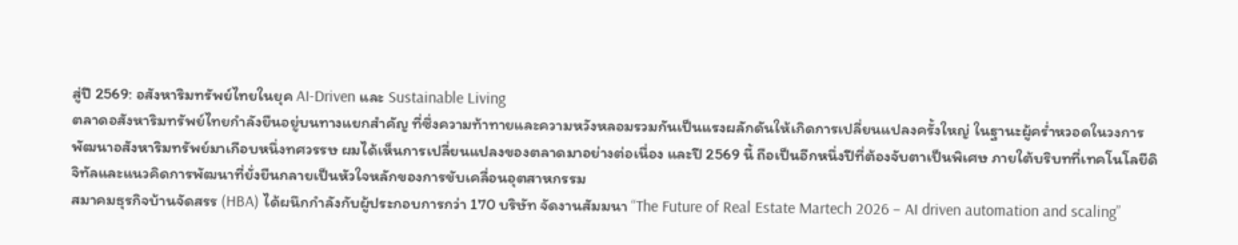สู่ปี 2569: อสังหาริมทรัพย์ไทยในยุค AI-Driven และ Sustainable Living
ตลาดอสังหาริมทรัพย์ไทยกำลังยืนอยู่บนทางแยกสำคัญ ที่ซึ่งความท้าทายและความหวังหลอมรวมกันเป็นแรงผลักดันให้เกิดการเปลี่ยนแปลงครั้งใหญ่ ในฐานะผู้คร่ำหวอดในวงการพัฒนาอสังหาริมทรัพย์มาเกือบหนึ่งทศวรรษ ผมได้เห็นการเปลี่ยนแปลงของตลาดมาอย่างต่อเนื่อง และปี 2569 นี้ ถือเป็นอีกหนึ่งปีที่ต้องจับตาเป็นพิเศษ ภายใต้บริบทที่เทคโนโลยีดิจิทัลและแนวคิดการพัฒนาที่ยั่งยืนกลายเป็นหัวใจหลักของการขับเคลื่อนอุตสาหกรรม
สมาคมธุรกิจบ้านจัดสรร (HBA) ได้ผนึกกำลังกับผู้ประกอบการกว่า 170 บริษัท จัดงานสัมมนา “The Future of Real Estate Martech 2026 – AI driven automation and scaling”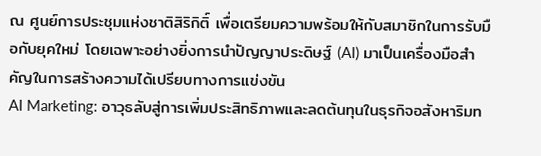ณ ศูนย์การประชุมแห่งชาติสิริกิติ์ เพื่อเตรียมความพร้อมให้กับสมาชิกในการรับมือกับยุคใหม่ โดยเฉพาะอย่างยิ่งการนำปัญญาประดิษฐ์ (AI) มาเป็นเครื่องมือสำคัญในการสร้างความได้เปรียบทางการแข่งขัน
AI Marketing: อาวุธลับสู่การเพิ่มประสิทธิภาพและลดต้นทุนในธุรกิจอสังหาริมท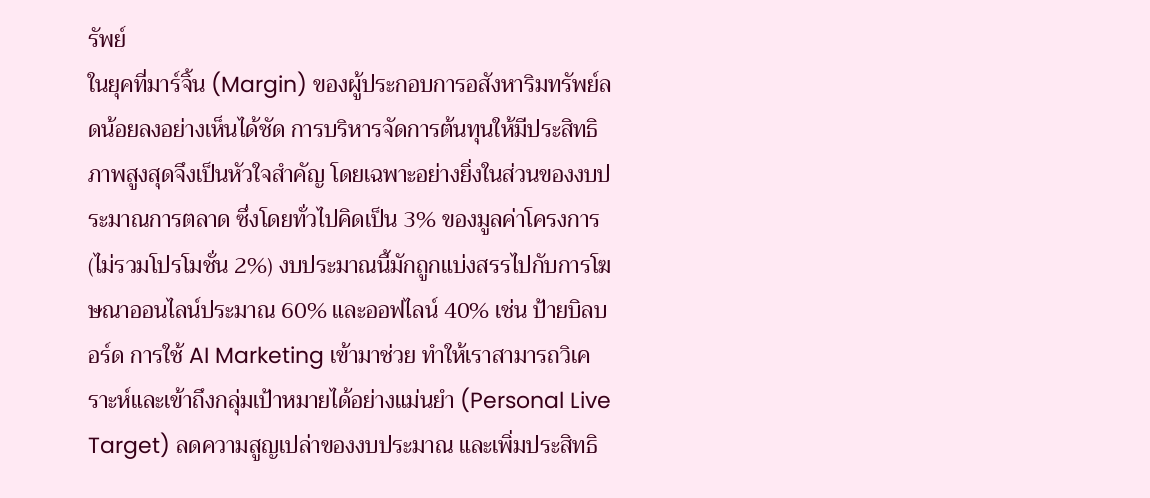รัพย์
ในยุคที่มาร์จิ้น (Margin) ของผู้ประกอบการอสังหาริมทรัพย์ลดน้อยลงอย่างเห็นได้ชัด การบริหารจัดการต้นทุนให้มีประสิทธิภาพสูงสุดจึงเป็นหัวใจสำคัญ โดยเฉพาะอย่างยิ่งในส่วนของงบประมาณการตลาด ซึ่งโดยทั่วไปคิดเป็น 3% ของมูลค่าโครงการ (ไม่รวมโปรโมชั่น 2%) งบประมาณนี้มักถูกแบ่งสรรไปกับการโฆษณาออนไลน์ประมาณ 60% และออฟไลน์ 40% เช่น ป้ายบิลบอร์ด การใช้ AI Marketing เข้ามาช่วย ทำให้เราสามารถวิเคราะห์และเข้าถึงกลุ่มเป้าหมายได้อย่างแม่นยำ (Personal Live Target) ลดความสูญเปล่าของงบประมาณ และเพิ่มประสิทธิ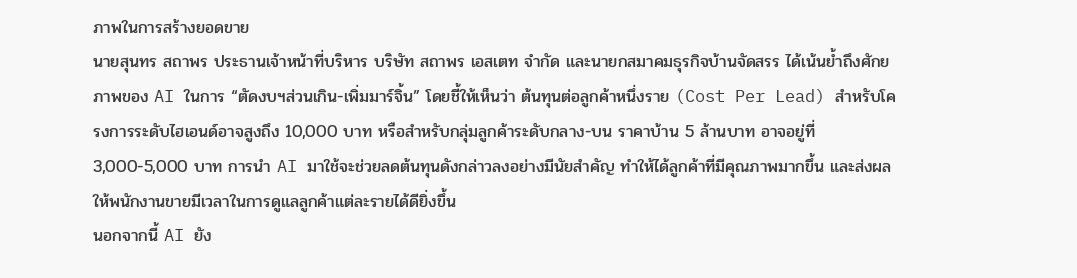ภาพในการสร้างยอดขาย
นายสุนทร สถาพร ประธานเจ้าหน้าที่บริหาร บริษัท สถาพร เอสเตท จำกัด และนายกสมาคมธุรกิจบ้านจัดสรร ได้เน้นย้ำถึงศักยภาพของ AI ในการ “ตัดงบฯส่วนเกิน-เพิ่มมาร์จิ้น” โดยชี้ให้เห็นว่า ต้นทุนต่อลูกค้าหนึ่งราย (Cost Per Lead) สำหรับโครงการระดับไฮเอนด์อาจสูงถึง 10,000 บาท หรือสำหรับกลุ่มลูกค้าระดับกลาง-บน ราคาบ้าน 5 ล้านบาท อาจอยู่ที่ 3,000-5,000 บาท การนำ AI มาใช้จะช่วยลดต้นทุนดังกล่าวลงอย่างมีนัยสำคัญ ทำให้ได้ลูกค้าที่มีคุณภาพมากขึ้น และส่งผลให้พนักงานขายมีเวลาในการดูแลลูกค้าแต่ละรายได้ดียิ่งขึ้น
นอกจากนี้ AI ยัง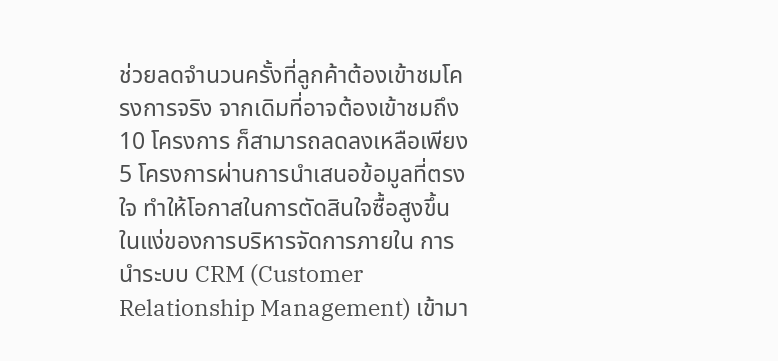ช่วยลดจำนวนครั้งที่ลูกค้าต้องเข้าชมโครงการจริง จากเดิมที่อาจต้องเข้าชมถึง 10 โครงการ ก็สามารถลดลงเหลือเพียง 5 โครงการผ่านการนำเสนอข้อมูลที่ตรงใจ ทำให้โอกาสในการตัดสินใจซื้อสูงขึ้น
ในแง่ของการบริหารจัดการภายใน การนำระบบ CRM (Customer Relationship Management) เข้ามา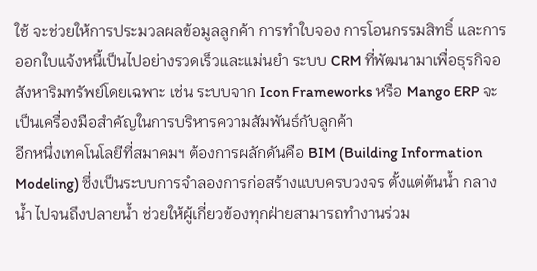ใช้ จะช่วยให้การประมวลผลข้อมูลลูกค้า การทำใบจอง การโอนกรรมสิทธิ์ และการออกใบแจ้งหนี้เป็นไปอย่างรวดเร็วและแม่นยำ ระบบ CRM ที่พัฒนามาเพื่อธุรกิจอสังหาริมทรัพย์โดยเฉพาะ เช่น ระบบจาก Icon Frameworks หรือ Mango ERP จะเป็นเครื่องมือสำคัญในการบริหารความสัมพันธ์กับลูกค้า
อีกหนึ่งเทคโนโลยีที่สมาคมฯ ต้องการผลักดันคือ BIM (Building Information Modeling) ซึ่งเป็นระบบการจำลองการก่อสร้างแบบครบวงจร ตั้งแต่ต้นน้ำ กลางน้ำ ไปจนถึงปลายน้ำ ช่วยให้ผู้เกี่ยวข้องทุกฝ่ายสามารถทำงานร่วม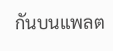กันบนแพลต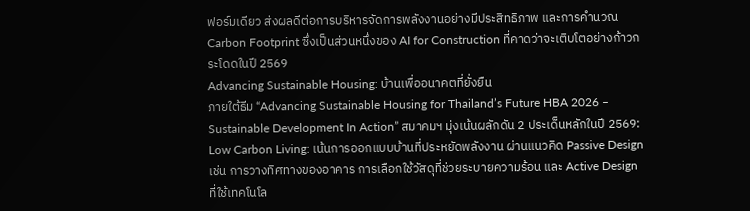ฟอร์มเดียว ส่งผลดีต่อการบริหารจัดการพลังงานอย่างมีประสิทธิภาพ และการคำนวณ Carbon Footprint ซึ่งเป็นส่วนหนึ่งของ AI for Construction ที่คาดว่าจะเติบโตอย่างก้าวกระโดดในปี 2569
Advancing Sustainable Housing: บ้านเพื่ออนาคตที่ยั่งยืน
ภายใต้ธีม “Advancing Sustainable Housing for Thailand’s Future HBA 2026 – Sustainable Development In Action” สมาคมฯ มุ่งเน้นผลักดัน 2 ประเด็นหลักในปี 2569:
Low Carbon Living: เน้นการออกแบบบ้านที่ประหยัดพลังงาน ผ่านแนวคิด Passive Design เช่น การวางทิศทางของอาคาร การเลือกใช้วัสดุที่ช่วยระบายความร้อน และ Active Design ที่ใช้เทคโนโล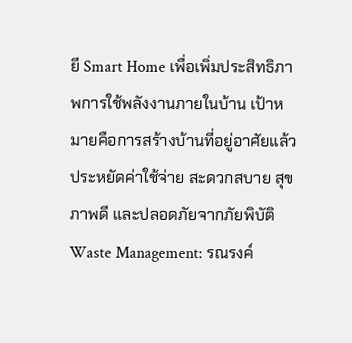ยี Smart Home เพื่อเพิ่มประสิทธิภาพการใช้พลังงานภายในบ้าน เป้าหมายคือการสร้างบ้านที่อยู่อาศัยแล้วประหยัดค่าใช้จ่าย สะดวกสบาย สุขภาพดี และปลอดภัยจากภัยพิบัติ
Waste Management: รณรงค์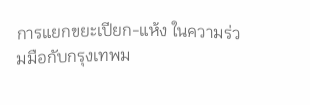การแยกขยะเปียก-แห้ง ในความร่วมมือกับกรุงเทพม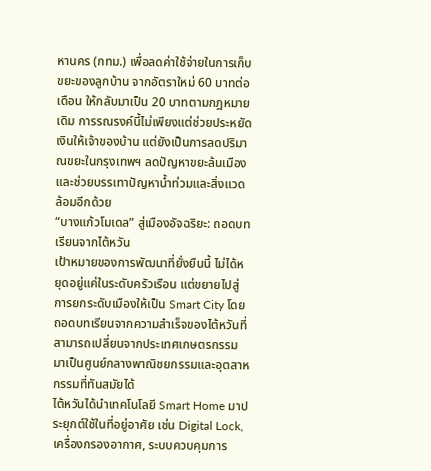หานคร (กทม.) เพื่อลดค่าใช้จ่ายในการเก็บขยะของลูกบ้าน จากอัตราใหม่ 60 บาทต่อเดือน ให้กลับมาเป็น 20 บาทตามกฎหมายเดิม การรณรงค์นี้ไม่เพียงแต่ช่วยประหยัดเงินให้เจ้าของบ้าน แต่ยังเป็นการลดปริมาณขยะในกรุงเทพฯ ลดปัญหาขยะล้นเมือง และช่วยบรรเทาปัญหาน้ำท่วมและสิ่งแวดล้อมอีกด้วย
“บางแก้วโมเดล” สู่เมืองอัจฉริยะ: ถอดบทเรียนจากไต้หวัน
เป้าหมายของการพัฒนาที่ยั่งยืนนี้ ไม่ได้หยุดอยู่แค่ในระดับครัวเรือน แต่ขยายไปสู่การยกระดับเมืองให้เป็น Smart City โดยถอดบทเรียนจากความสำเร็จของไต้หวันที่สามารถเปลี่ยนจากประเทศเกษตรกรรมมาเป็นศูนย์กลางพาณิชยกรรมและอุตสาหกรรมที่ทันสมัยได้
ไต้หวันได้นำเทคโนโลยี Smart Home มาประยุกต์ใช้ในที่อยู่อาศัย เช่น Digital Lock, เครื่องกรองอากาศ, ระบบควบคุมการ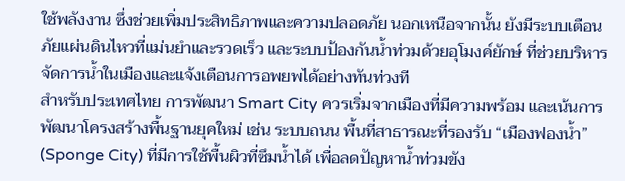ใช้พลังงาน ซึ่งช่วยเพิ่มประสิทธิภาพและความปลอดภัย นอกเหนือจากนั้น ยังมีระบบเตือนภัยแผ่นดินไหวที่แม่นยำและรวดเร็ว และระบบป้องกันน้ำท่วมด้วยอุโมงค์ยักษ์ ที่ช่วยบริหารจัดการน้ำในเมืองและแจ้งเตือนการอพยพได้อย่างทันท่วงที
สำหรับประเทศไทย การพัฒนา Smart City ควรเริ่มจากเมืองที่มีความพร้อม และเน้นการพัฒนาโครงสร้างพื้นฐานยุคใหม่ เช่น ระบบถนน พื้นที่สาธารณะที่รองรับ “เมืองฟองน้ำ” (Sponge City) ที่มีการใช้พื้นผิวที่ซึมน้ำได้ เพื่อลดปัญหาน้ำท่วมขัง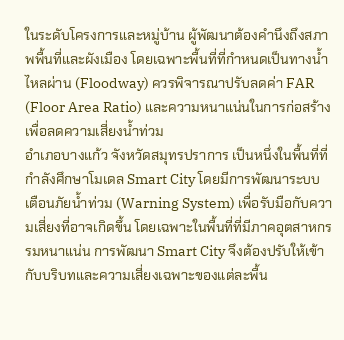ในระดับโครงการและหมู่บ้าน ผู้พัฒนาต้องคำนึงถึงสภาพพื้นที่และผังเมือง โดยเฉพาะพื้นที่ที่กำหนดเป็นทางน้ำไหลผ่าน (Floodway) ควรพิจารณาปรับลดค่า FAR (Floor Area Ratio) และความหนาแน่นในการก่อสร้าง เพื่อลดความเสี่ยงน้ำท่วม
อำเภอบางแก้ว จังหวัดสมุทรปราการ เป็นหนึ่งในพื้นที่ที่กำลังศึกษาโมเดล Smart City โดยมีการพัฒนาระบบเตือนภัยน้ำท่วม (Warning System) เพื่อรับมือกับความเสี่ยงที่อาจเกิดขึ้น โดยเฉพาะในพื้นที่ที่มีภาคอุตสาหกรรมหนาแน่น การพัฒนา Smart City จึงต้องปรับให้เข้ากับบริบทและความเสี่ยงเฉพาะของแต่ละพื้น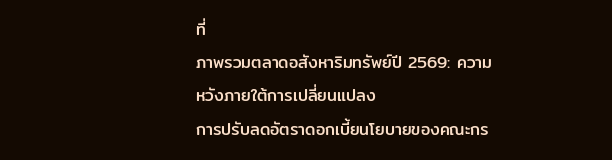ที่
ภาพรวมตลาดอสังหาริมทรัพย์ปี 2569: ความหวังภายใต้การเปลี่ยนแปลง
การปรับลดอัตราดอกเบี้ยนโยบายของคณะกร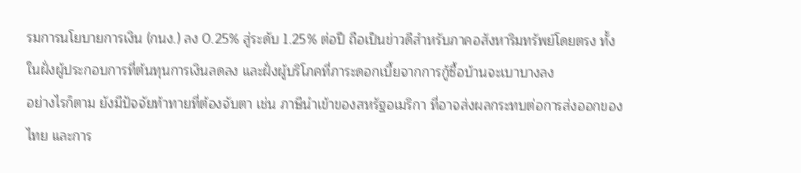รมการนโยบายการเงิน (กนง.) ลง 0.25% สู่ระดับ 1.25% ต่อปี ถือเป็นข่าวดีสำหรับภาคอสังหาริมทรัพย์โดยตรง ทั้งในฝั่งผู้ประกอบการที่ต้นทุนการเงินลดลง และฝั่งผู้บริโภคที่ภาระดอกเบี้ยจากการกู้ซื้อบ้านจะเบาบางลง
อย่างไรก็ตาม ยังมีปัจจัยท้าทายที่ต้องจับตา เช่น ภาษีนำเข้าของสหรัฐอเมริกา ที่อาจส่งผลกระทบต่อการส่งออกของไทย และการ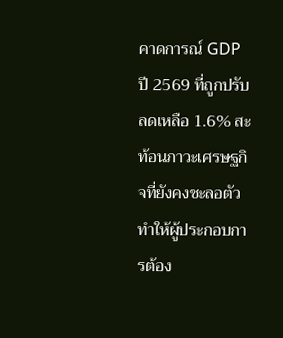คาดการณ์ GDP ปี 2569 ที่ถูกปรับลดเหลือ 1.6% สะท้อนภาวะเศรษฐกิจที่ยังคงชะลอตัว ทำให้ผู้ประกอบการต้อง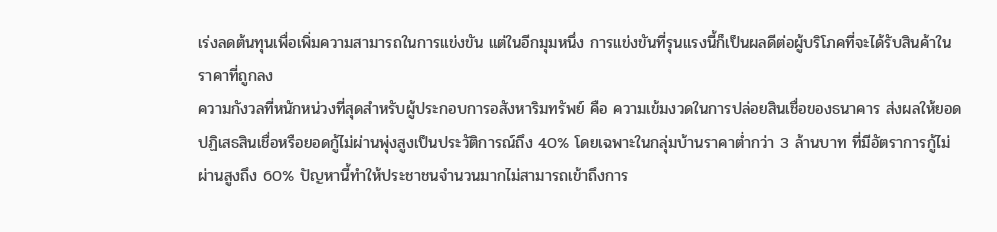เร่งลดต้นทุนเพื่อเพิ่มความสามารถในการแข่งขัน แต่ในอีกมุมหนึ่ง การแข่งขันที่รุนแรงนี้ก็เป็นผลดีต่อผู้บริโภคที่จะได้รับสินค้าในราคาที่ถูกลง
ความกังวลที่หนักหน่วงที่สุดสำหรับผู้ประกอบการอสังหาริมทรัพย์ คือ ความเข้มงวดในการปล่อยสินเชื่อของธนาคาร ส่งผลให้ยอดปฏิเสธสินเชื่อหรือยอดกู้ไม่ผ่านพุ่งสูงเป็นประวัติการณ์ถึง 40% โดยเฉพาะในกลุ่มบ้านราคาต่ำกว่า 3 ล้านบาท ที่มีอัตราการกู้ไม่ผ่านสูงถึง 60% ปัญหานี้ทำให้ประชาชนจำนวนมากไม่สามารถเข้าถึงการ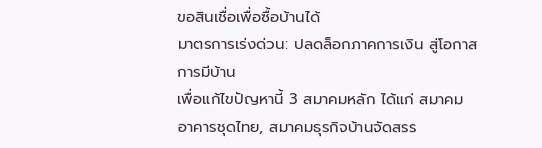ขอสินเชื่อเพื่อซื้อบ้านได้
มาตรการเร่งด่วน: ปลดล็อกภาคการเงิน สู่โอกาสการมีบ้าน
เพื่อแก้ไขปัญหานี้ 3 สมาคมหลัก ได้แก่ สมาคมอาคารชุดไทย, สมาคมธุรกิจบ้านจัดสรร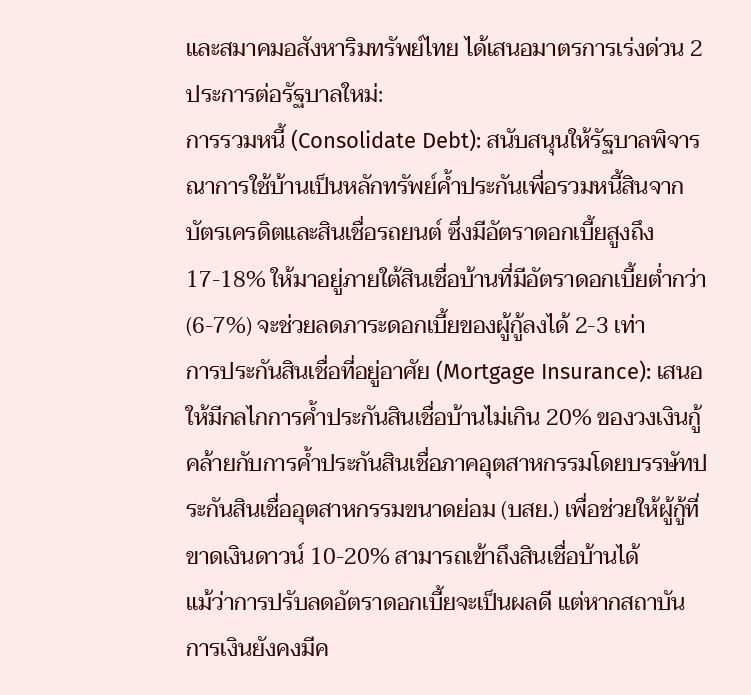และสมาคมอสังหาริมทรัพย์ไทย ได้เสนอมาตรการเร่งด่วน 2 ประการต่อรัฐบาลใหม่:
การรวมหนี้ (Consolidate Debt): สนับสนุนให้รัฐบาลพิจารณาการใช้บ้านเป็นหลักทรัพย์ค้ำประกันเพื่อรวมหนี้สินจากบัตรเครดิตและสินเชื่อรถยนต์ ซึ่งมีอัตราดอกเบี้ยสูงถึง 17-18% ให้มาอยู่ภายใต้สินเชื่อบ้านที่มีอัตราดอกเบี้ยต่ำกว่า (6-7%) จะช่วยลดภาระดอกเบี้ยของผู้กู้ลงได้ 2-3 เท่า
การประกันสินเชื่อที่อยู่อาศัย (Mortgage Insurance): เสนอให้มีกลไกการค้ำประกันสินเชื่อบ้านไม่เกิน 20% ของวงเงินกู้ คล้ายกับการค้ำประกันสินเชื่อภาคอุตสาหกรรมโดยบรรษัทประกันสินเชื่ออุตสาหกรรมขนาดย่อม (บสย.) เพื่อช่วยให้ผู้กู้ที่ขาดเงินดาวน์ 10-20% สามารถเข้าถึงสินเชื่อบ้านได้
แม้ว่าการปรับลดอัตราดอกเบี้ยจะเป็นผลดี แต่หากสถาบันการเงินยังคงมีค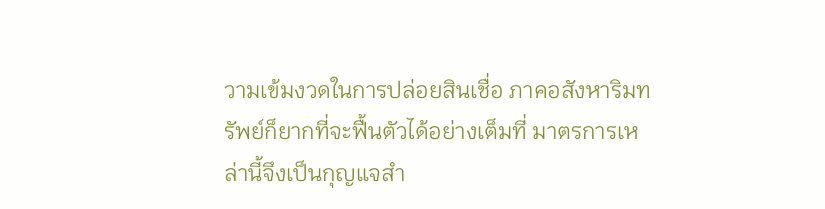วามเข้มงวดในการปล่อยสินเชื่อ ภาคอสังหาริมทรัพย์ก็ยากที่จะฟื้นตัวได้อย่างเต็มที่ มาตรการเหล่านี้จึงเป็นกุญแจสำ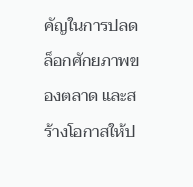คัญในการปลดล็อกศักยภาพของตลาด และสร้างโอกาสให้ป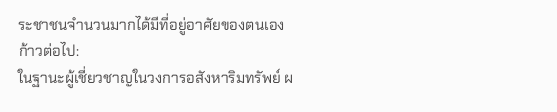ระชาชนจำนวนมากได้มีที่อยู่อาศัยของตนเอง
ก้าวต่อไป:
ในฐานะผู้เชี่ยวชาญในวงการอสังหาริมทรัพย์ ผ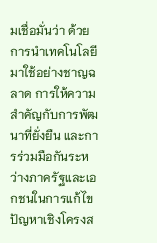มเชื่อมั่นว่า ด้วยการนำเทคโนโลยีมาใช้อย่างชาญฉลาด การให้ความสำคัญกับการพัฒนาที่ยั่งยืน และการร่วมมือกันระหว่างภาครัฐและเอกชนในการแก้ไขปัญหาเชิงโครงส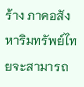ร้าง ภาคอสังหาริมทรัพย์ไทยจะสามารถ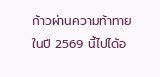ก้าวผ่านความท้าทายในปี 2569 นี้ไปได้อ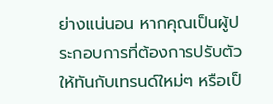ย่างแน่นอน หากคุณเป็นผู้ประกอบการที่ต้องการปรับตัวให้ทันกับเทรนด์ใหม่ๆ หรือเป็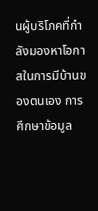นผู้บริโภคที่กำลังมองหาโอกาสในการมีบ้านของตนเอง การศึกษาข้อมูล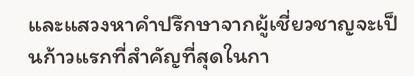และแสวงหาคำปรึกษาจากผู้เชี่ยวชาญจะเป็นก้าวแรกที่สำคัญที่สุดในกา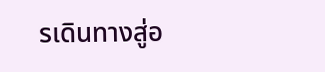รเดินทางสู่อ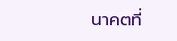นาคตที่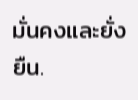มั่นคงและยั่งยืน.